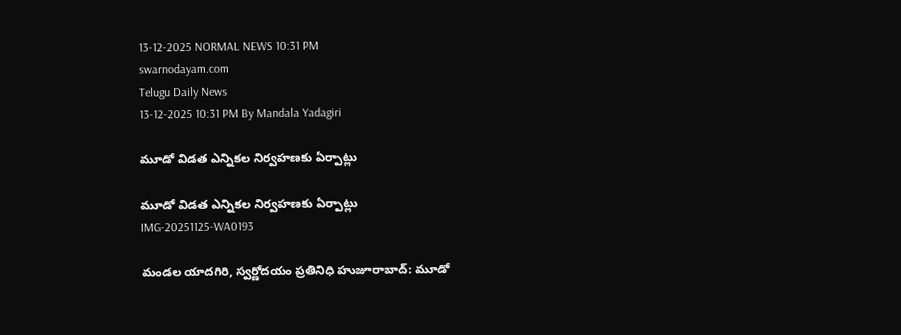13-12-2025 NORMAL NEWS 10:31 PM
swarnodayam.com
Telugu Daily News
13-12-2025 10:31 PM By Mandala Yadagiri

మూడో విడత ఎన్నికల నిర్వహణకు ఏర్పాట్లు

మూడో విడత ఎన్నికల నిర్వహణకు ఏర్పాట్లు
IMG-20251125-WA0193

మండల యాదగిరి, స్వర్ణోదయం ప్రతినిధి హుజూరాబాద్: మూడో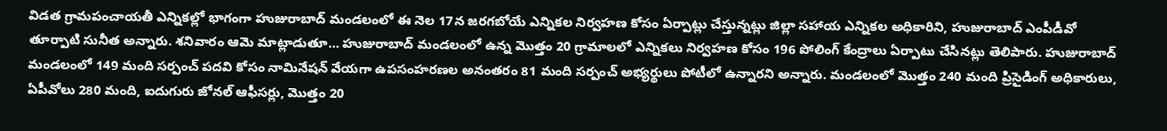విడత గ్రామపంచాయతీ ఎన్నికల్లో భాగంగా హుజురాబాద్ మండలంలో ఈ నెల 17న జరగబోయే ఎన్నికల నిర్వహణ కోసం ఏర్పాట్లు చేస్తున్నట్లు జిల్లా సహాయ ఎన్నికల అధికారిని, హుజురాబాద్ ఎంపీడీవో తూర్పాటి సునీత అన్నారు. శనివారం ఆమె మాట్లాడుతూ… హుజురాబాద్ మండలంలో ఉన్న మొత్తం 20 గ్రామాలలో ఎన్నికలు నిర్వహణ కోసం 196 పోలింగ్ కేంద్రాలు ఏర్పాటు చేసినట్లు తెలిపారు. హుజురాబాద్ మండలంలో 149 మంది సర్పంచ్ పదవి కోసం నామినేషన్ వేయగా ఉపసంహరణల అనంతరం 81 మంది సర్పంచ్ అభ్యర్థులు పోటీలో ఉన్నారని అన్నారు. మండలంలో మొత్తం 240 మంది ప్రిసైడింగ్ అధికారులు, ఏపీవోలు 280 మంది, ఐదుగురు జోనల్ ఆఫీసర్లు, మొత్తం 20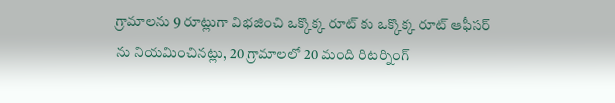గ్రామాలను 9 రూట్లుగా విభజించి ఒక్కొక్క రూట్ కు ఒక్కొక్క రూట్ ఆఫీసర్ ను నియమించినట్లు, 20 గ్రామాలలో 20 మంది రిటర్నింగ్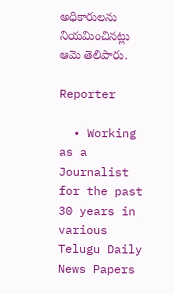అధికారులను నియమించినట్లు ఆమె తెలిపారు.

Reporter

  • Working as a Journalist for the past 30 years in various Telugu Daily News Papers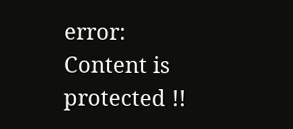error: Content is protected !!